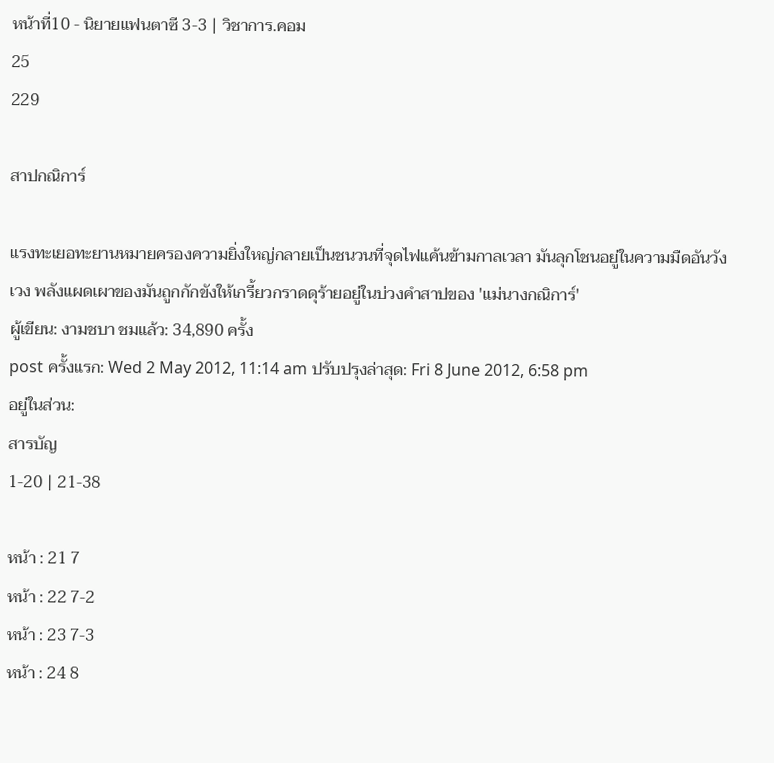หน้าที่10 - นิยายแฟนตาซี 3-3 | วิชาการ.คอม
25
229

สาปกณิการ์

แรงทะเยอทะยานหมายครองความยิ่งใหญ่กลายเป็นชนวนที่จุดไฟแค้นข้ามกาลเวลา มันลุกโชนอยู่ในความมืดอันวังเวง พลังแผดเผาของมันถูกกักขังให้เกรี้ยวกราดดุร้ายอยู่ในบ่วงคำสาปของ 'แม่นางกณิการ์'
ผู้เขียน: งามชบา ชมแล้ว: 34,890 ครั้ง
post ครั้งแรก: Wed 2 May 2012, 11:14 am ปรับปรุงล่าสุด: Fri 8 June 2012, 6:58 pm
อยู่ในส่วน:
สารบัญ
1-20 | 21-38

หน้า : 21 7
หน้า : 22 7-2
หน้า : 23 7-3
หน้า : 24 8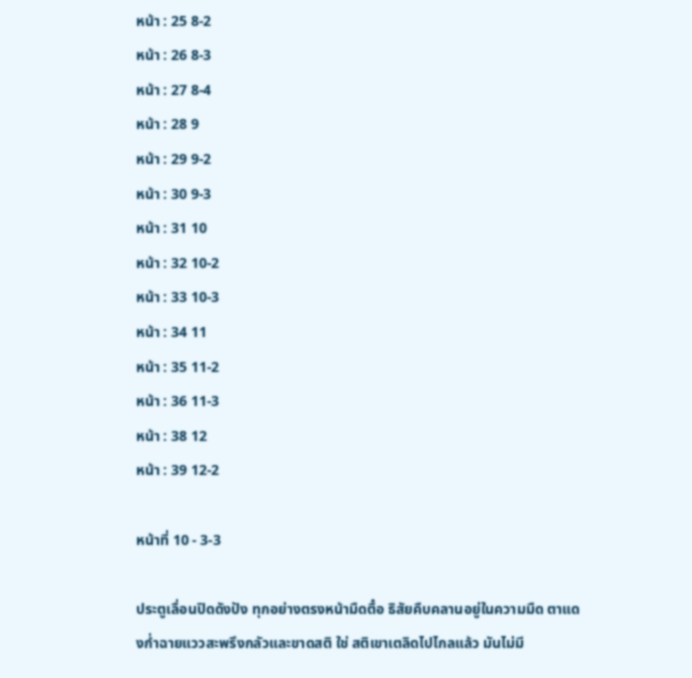หน้า : 25 8-2
หน้า : 26 8-3
หน้า : 27 8-4
หน้า : 28 9
หน้า : 29 9-2
หน้า : 30 9-3
หน้า : 31 10
หน้า : 32 10-2
หน้า : 33 10-3
หน้า : 34 11
หน้า : 35 11-2
หน้า : 36 11-3
หน้า : 38 12
หน้า : 39 12-2

หน้าที่ 10 - 3-3

ประตูเลื่อนปิดดังปัง ทุกอย่างตรงหน้ามืดตื๋อ ธิสัยคืบคลานอยู่ในความมืด ตาแดงก่ำฉายแววสะพรึงกลัวและขาดสติ ใช่ สติเขาเตลิดไปไกลแล้ว มันไม่มี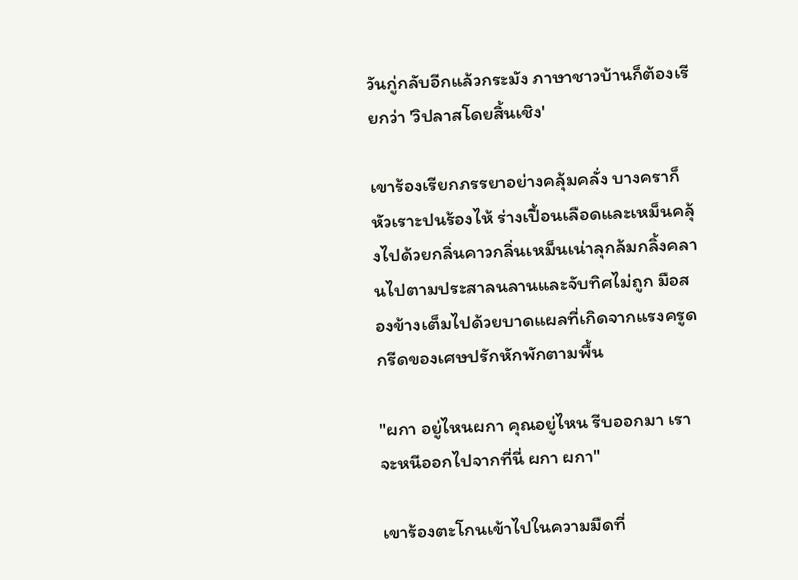วันกู่กลับอีกแล้วกระมัง ภาษาชาวบ้านก็ต้องเรียกว่า 'วิปลาสโดยสิ้นเชิง'

เขาร้องเรียกภรรยาอย่างคลุ้มคลั่ง บางคราก็หัวเราะปนร้องไห้ ร่างเปื้อนเลือดและเหม็นคลุ้งไปด้วยกลิ่นคาวกลิ่นเหม็นเน่าลุกล้มกลิ้งคลานไปตามประสาลนลานและจับทิศไม่ถูก มือสองข้างเต็มไปด้วยบาดแผลที่เกิดจากแรงครูดกรีดของเศษปรักหักพักตามพื้น

"ผกา อยู่ไหนผกา คุณอยู่ไหน รีบออกมา เราจะหนีออกไปจากที่นี่ ผกา ผกา"

เขาร้องตะโกนเข้าไปในความมืดที่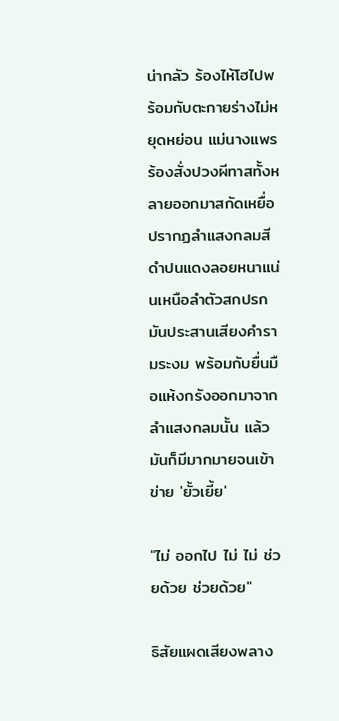น่ากลัว ร้องไห้โฮไปพร้อมกับตะกายร่างไม่หยุดหย่อน แม่นางแพรร้องสั่งปวงผีทาสทั้งหลายออกมาสกัดเหยื่อ ปรากฏลำแสงกลมสีดำปนแดงลอยหนาแน่นเหนือลำตัวสกปรก มันประสานเสียงคำรามระงม พร้อมกับยื่นมือแห้งกรังออกมาจากลำแสงกลมนั้น แล้วมันก็มีมากมายจนเข้าข่าย 'ยั้วเยี้ย'

"ไม่ ออกไป ไม่ ไม่ ช่วยด้วย ช่วยด้วย"

ธิสัยแผดเสียงพลาง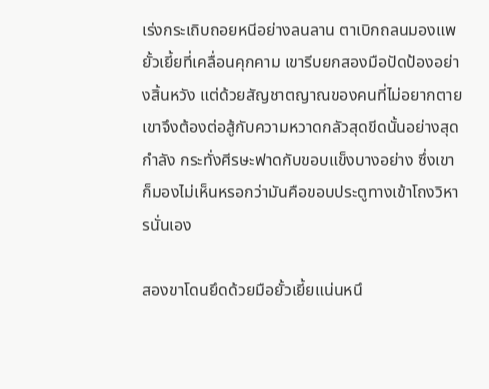เร่งกระเถิบถอยหนีอย่างลนลาน ตาเบิกถลนมองแพยั้วเยี้ยที่เคลื่อนคุกคาม เขารีบยกสองมือปัดป้องอย่างสิ้นหวัง แต่ด้วยสัญชาตญาณของคนที่ไม่อยากตาย เขาจึงต้องต่อสู้กับความหวาดกลัวสุดขีดนั้นอย่างสุดกำลัง กระทั่งศีรษะฟาดกับขอบแข็งบางอย่าง ซึ่งเขาก็มองไม่เห็นหรอกว่ามันคือขอบประตูทางเข้าโถงวิหารนั่นเอง

สองขาโดนยึดด้วยมือยั้วเยี้ยแน่นหนึ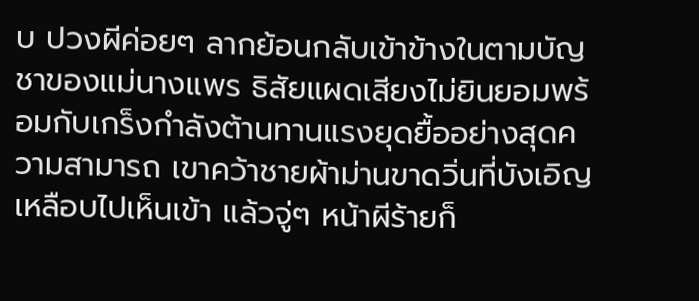บ ปวงผีค่อยๆ ลากย้อนกลับเข้าข้างในตามบัญชาของแม่นางแพร ธิสัยแผดเสียงไม่ยินยอมพร้อมกับเกร็งกำลังต้านทานแรงยุดยื้ออย่างสุดความสามารถ เขาคว้าชายผ้าม่านขาดวิ่นที่บังเอิญเหลือบไปเห็นเข้า แล้วจู่ๆ หน้าผีร้ายก็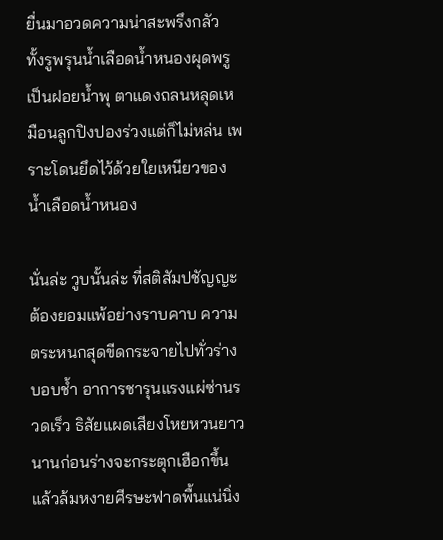ยื่นมาอวดความน่าสะพรึงกลัว ทั้งรูพรุนน้ำเลือดน้ำหนองผุดพรูเป็นฝอยน้ำพุ ตาแดงถลนหลุดเหมือนลูกปิงปองร่วงแต่ก็ไม่หล่น เพราะโดนยึดไว้ด้วยใยเหนียวของน้ำเลือดน้ำหนอง

นั่นล่ะ วูบนั้นล่ะ ที่สติสัมปชัญญะต้องยอมแพ้อย่างราบคาบ ความตระหนกสุดขีดกระจายไปทั่วร่างบอบช้ำ อาการชารุนแรงแผ่ซ่านรวดเร็ว ธิสัยแผดเสียงโหยหวนยาวนานก่อนร่างจะกระตุกเฮือกขึ้นแล้วล้มหงายศีรษะฟาดพื้นแน่นิ่ง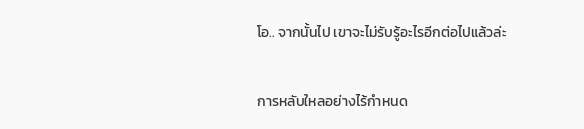โอ.. จากนั้นไป เขาจะไม่รับรู้อะไรอีกต่อไปแล้วล่ะ

การหลับใหลอย่างไร้กำหนด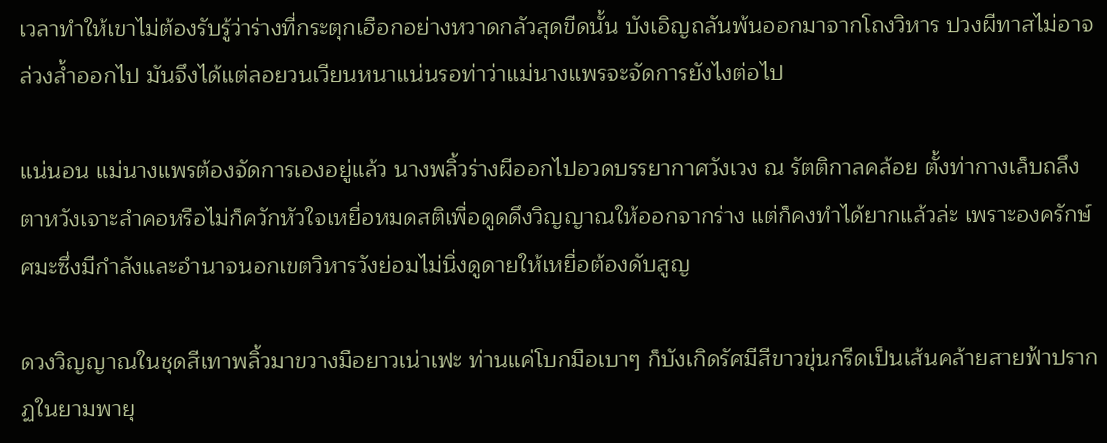เวลาทำให้เขาไม่ต้องรับรู้ว่าร่างที่กระตุกเฮือกอย่างหวาดกลัวสุดขีดนั้น บังเอิญถลันพ้นออกมาจากโถงวิหาร ปวงผีทาสไม่อาจล่วงล้ำออกไป มันจึงได้แต่ลอยวนเวียนหนาแน่นรอท่าว่าแม่นางแพรจะจัดการยังไงต่อไป

แน่นอน แม่นางแพรต้องจัดการเองอยู่แล้ว นางพลิ้วร่างผีออกไปอวดบรรยากาศวังเวง ณ รัตติกาลคล้อย ตั้งท่ากางเล็บถลึงตาหวังเจาะลำคอหรือไม่ก็ควักหัวใจเหยื่อหมดสติเพื่อดูดดึงวิญญาณให้ออกจากร่าง แต่ก็คงทำได้ยากแล้วล่ะ เพราะองครักษ์ศมะซึ่งมีกำลังและอำนาจนอกเขตวิหารวังย่อมไม่นิ่งดูดายให้เหยื่อต้องดับสูญ

ดวงวิญญาณในชุดสีเทาพลิ้วมาขวางมือยาวเน่าเฟะ ท่านแค่โบกมือเบาๆ ก็บังเกิดรัศมีสีขาวขุ่นกรีดเป็นเส้นคล้ายสายฟ้าปรากฏในยามพายุ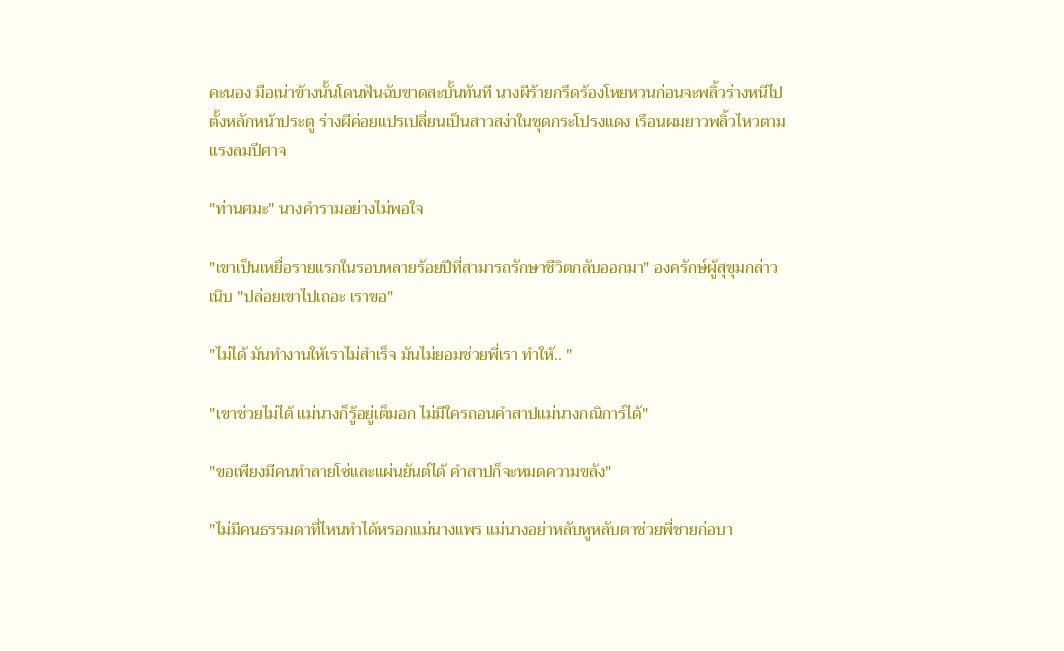คะนอง มือเน่าข้างนั้นโดนฟันฉับขาดสะบั้นทันที นางผีร้ายกรีดร้องโหยหวนก่อนจะพลิ้วร่างหนีไปตั้งหลักหน้าประตู ร่างผีค่อยแปรเปลี่ยนเป็นสาวสง่าในชุดกระโปรงแดง เรือนผมยาวพลิ้วไหวตามแรงลมปีศาจ

"ท่านศมะ" นางคำรามอย่างไม่พอใจ

"เขาเป็นเหยื่อรายแรกในรอบหลายร้อยปีที่สามารถรักษาชีวิตกลับออกมา" องครักษ์ผู้สุขุมกล่าวเนิบ "ปล่อยเขาไปเถอะ เราขอ"

"ไม่ได้ มันทำงานให้เราไม่สำเร็จ มันไม่ยอมช่วยพี่เรา ทำให้.. "

"เขาช่วยไม่ได้ แม่นางก็รู้อยู่เต็มอก ไม่มีใครถอนคำสาปแม่นางกณิการ์ได้"

"ขอเพียงมีคนทำลายโซ่และแผ่นยันต์ได้ คำสาปก็จะหมดความขลัง"

"ไม่มีคนธรรมดาที่ไหนทำได้หรอกแม่นางแพร แม่นางอย่าหลับหูหลับตาช่วยพี่ชายก่อบา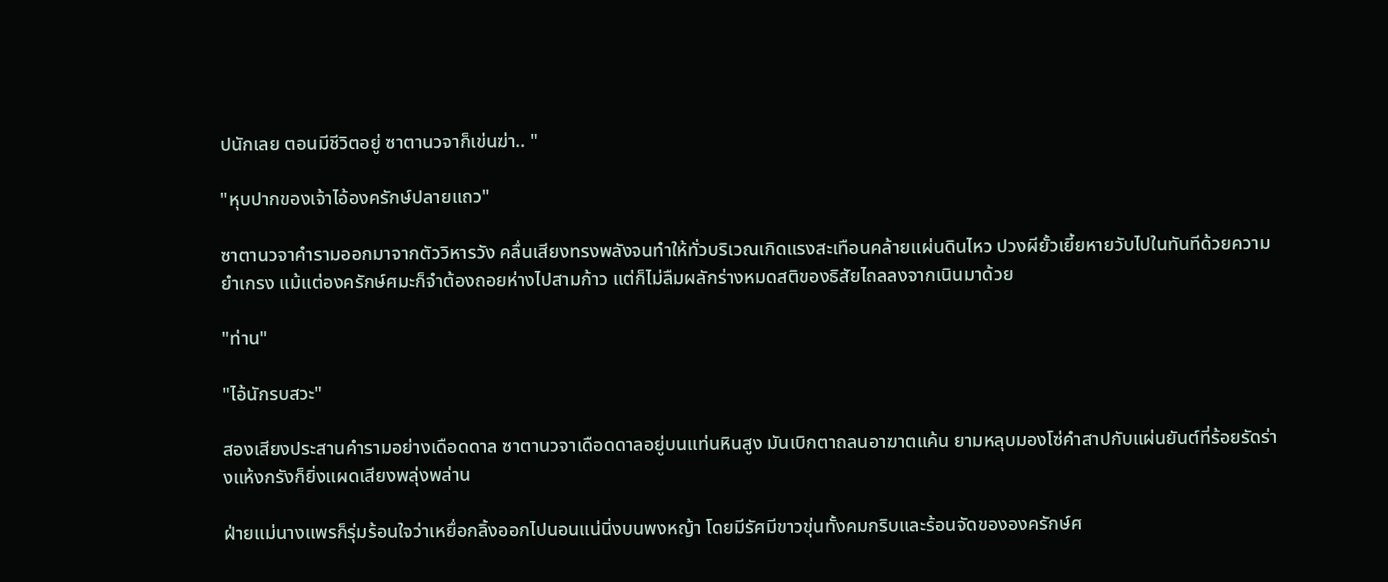ปนักเลย ตอนมีชีวิตอยู่ ซาตานวจาก็เข่นฆ่า.. "

"หุบปากของเจ้าไอ้องครักษ์ปลายแถว"

ซาตานวจาคำรามออกมาจากตัววิหารวัง คลื่นเสียงทรงพลังจนทำให้ทั่วบริเวณเกิดแรงสะเทือนคล้ายแผ่นดินไหว ปวงผียั้วเยี้ยหายวับไปในทันทีด้วยความยำเกรง แม้แต่องครักษ์ศมะก็จำต้องถอยห่างไปสามก้าว แต่ก็ไม่ลืมผลักร่างหมดสติของธิสัยไถลลงจากเนินมาด้วย

"ท่าน"

"ไอ้นักรบสวะ"

สองเสียงประสานคำรามอย่างเดือดดาล ซาตานวจาเดือดดาลอยู่บนแท่นหินสูง มันเบิกตาถลนอาฆาตแค้น ยามหลุบมองโซ่คำสาปกับแผ่นยันต์ที่ร้อยรัดร่างแห้งกรังก็ยิ่งแผดเสียงพลุ่งพล่าน

ฝ่ายแม่นางแพรก็รุ่มร้อนใจว่าเหยื่อกลิ้งออกไปนอนแน่นิ่งบนพงหญ้า โดยมีรัศมีขาวขุ่นทั้งคมกริบและร้อนจัดขององครักษ์ศ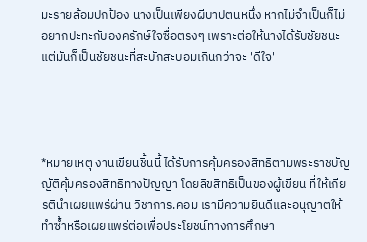มะรายล้อมปกป้อง นางเป็นเพียงผีบาปตนหนึ่ง หากไม่จำเป็นก็ไม่อยากปะทะกับองครักษ์ใจซื่อตรงๆ เพราะต่อให้นางได้รับชัยชนะ แต่มันก็เป็นชัยชนะที่สะบักสะบอมเกินกว่าจะ 'ดีใจ'




*หมายเหตุ งานเขียนชิ้นนี้ ได้รับการคุ้มครองสิทธิตามพระราชบัญญัติคุ้มครองสิทธิทางปัญญา โดยลิขสิทธิเป็นของผู้เขียน ที่ให้เกียรตินำเผยแพร่ผ่าน วิชาการ.คอม เรามีความยินดีและอนุญาตให้ทำซ้ำหรือเผยแพร่ต่อเพื่อประโยชน์ทางการศึกษา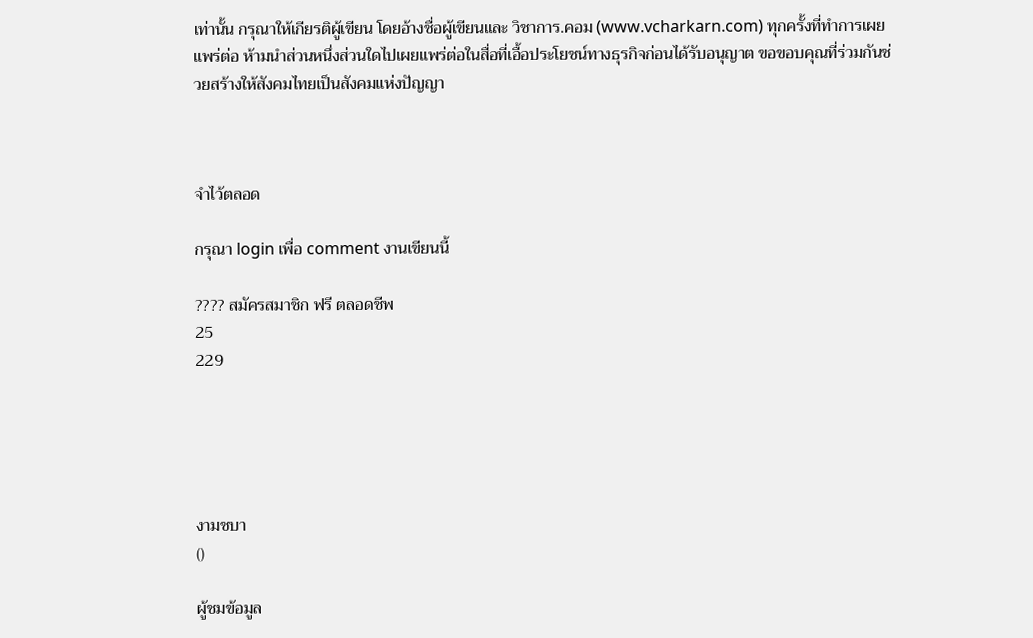เท่านั้น กรุณาให้เกียรติผู้เขียน โดยอ้างชื่อผู้เขียนและ วิชาการ.คอม (www.vcharkarn.com) ทุกครั้งที่ทำการเผยแพร่ต่อ ห้ามนำส่วนหนึ่งส่วนใดไปเผยแพร่ต่อในสื่อที่เอื้อประโยชน์ทางธุรกิจก่อนได้รับอนุญาต ขอขอบคุณที่ร่วมกันช่วยสร้างให้สังคมไทยเป็นสังคมแห่งปัญญา



จำไว้ตลอด

กรุณา login เพื่อ comment งานเขียนนี้

???? สมัครสมาชิก ฟรี ตลอดชีพ
25
229





งามชบา
()

ผู้ชมข้อมูล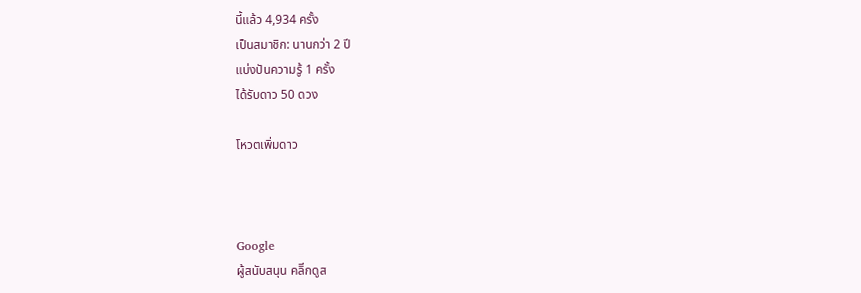นี้แล้ว 4,934 ครั้ง
เป็นสมาชิก: นานกว่า 2 ปี
แบ่งปันความรู้ 1 ครั้ง
ได้รับดาว 50 ดวง

โหวตเพิ่มดาว



Google
ผู้สนับสนุน คลิีกดูส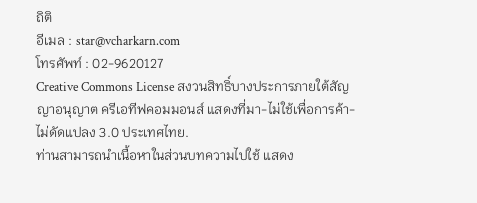ถิติ
อีเมล : star@vcharkarn.com
โทรศัพท์ : 02-9620127
Creative Commons License สงวนสิทธิ์บางประการภายใต้สัญญาอนุญาต ครีเอทีฟคอมมอนส์ แสดงที่มา-ไม่ใช้เพื่อการค้า-ไม่ดัดแปลง 3.0 ประเทศไทย.
ท่านสามารถนำเนื้อหาในส่วนบทความไปใช้ แสดง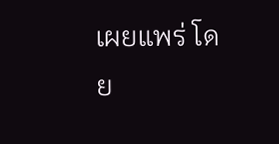เผยแพร่ โดย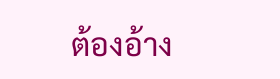ต้องอ้าง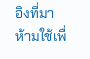อิงที่มา ห้ามใช้เพื่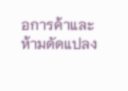อการค้าและห้ามดัดแปลง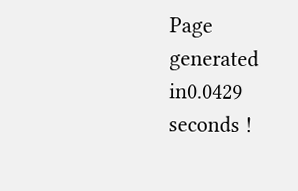Page generated in0.0429 seconds !